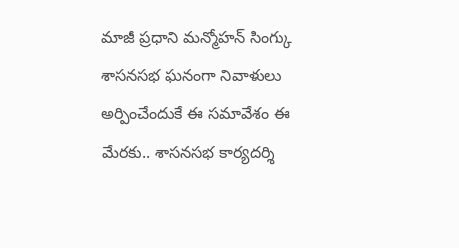మాజీ ప్రధాని మన్మోహన్ సింగ్కు శాసనసభ ఘనంగా నివాళులు అర్పించేందుకే ఈ సమావేశం ఈ మేరకు.. శాసనసభ కార్యదర్శి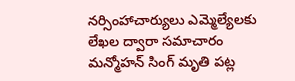నర్సింహాచార్యులు ఎమ్మెల్యేలకు లేఖల ద్వారా సమాచారం మన్మోహన్ సింగ్ మృతి పట్ల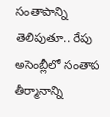సంతాపాన్ని తెలిపుతూ.. రేపు అసెంబ్లీలో సంతాప తీర్మానాన్ని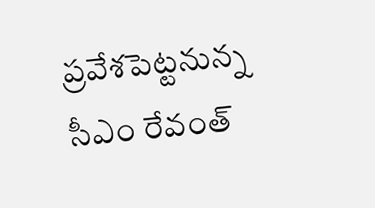ప్రవేశపెట్టనున్న సీఎం రేవంత్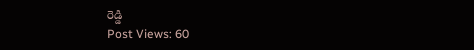రెడ్డి
Post Views: 60